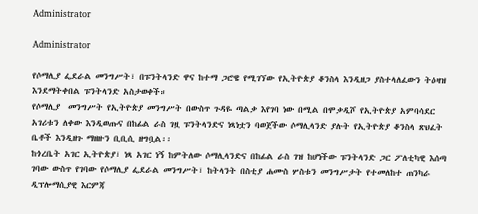Administrator

Administrator

የሶማሊያ ፌደራል መንግሥት፣ በፑንትላንድ ዋና ከተማ ጋሮዌ የሚገኘው የኢትዮጵያ ቆንስላ እንዲዘጋ ያስተላለፈውን ትዕዛዝ እንደማትቀበል ፑንትላንድ አስታወቀች።
የሶማሊያ  መንግሥት የኢትዮጵያ መንግሥት በውስጥ ጉዳዬ ጣልቃ እየገባ ነው በሚል በሞቃዲሾ የኢትዮጵያ አምባሳደር አገሪቱን ለቀው እንዲወጡና በከፊል ራስ ገዟ ፑንትላንድና ነጻነቷን ባወጀችው ሶማሊላንድ ያሉት የኢትዮጵያ ቆንስላ ጽህፈት ቤቶች እንዲዘጉ ማዘዙን ቢቢሲ ዘግቧል፡፡
ከጎረቤት አገር ኢትዮጵያ፣ ነጻ አገር ነኝ ከምትለው ሶማሊላንድና በከፊል ራስ ገዝ ከሆነችው ፑንትላንድ ጋር ፖለቲካዊ እሰጣ ገባው ውስጥ የገባው የሶማሊያ ፌደራል መንግሥት፣ ከትላንት በስቲያ ሐሙስ ሦስቱን መንግሥታት የተመለከተ ጠንካራ ዲፕሎማሲያዊ እርምጃ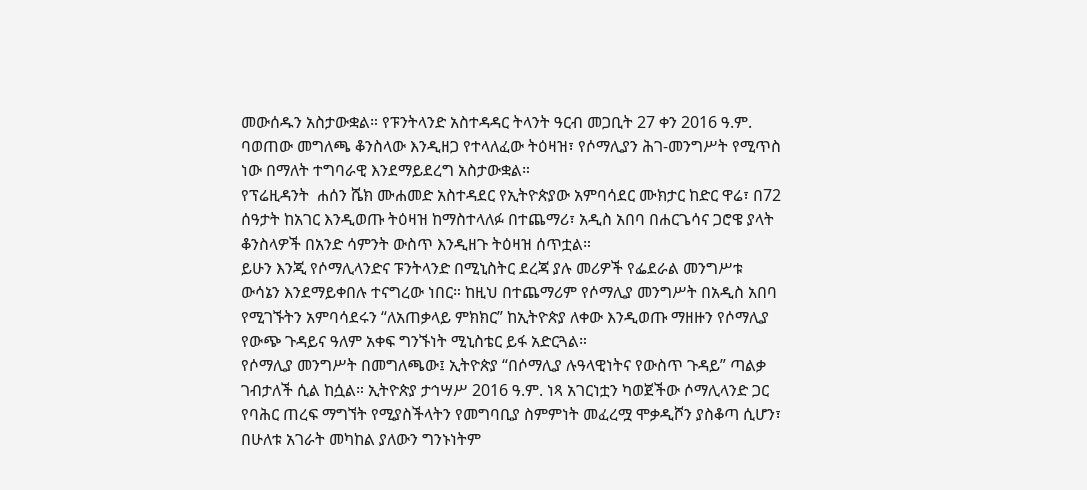መውሰዱን አስታውቋል። የፑንትላንድ አስተዳዳር ትላንት ዓርብ መጋቢት 27 ቀን 2016 ዓ.ም. ባወጠው መግለጫ ቆንስላው እንዲዘጋ የተላለፈው ትዕዛዝ፣ የሶማሊያን ሕገ-መንግሥት የሚጥስ ነው በማለት ተግባራዊ እንደማይደረግ አስታውቋል።
የፕሬዚዳንት  ሐሰን ሼክ ሙሐመድ አስተዳደር የኢትዮጵያው አምባሳደር ሙክታር ከድር ዋሬ፣ በ72 ሰዓታት ከአገር እንዲወጡ ትዕዛዝ ከማስተላለፉ በተጨማሪ፣ አዲስ አበባ በሐርጌሳና ጋሮዌ ያላት ቆንስላዎች በአንድ ሳምንት ውስጥ እንዲዘጉ ትዕዛዝ ሰጥቷል።
ይሁን እንጂ የሶማሊላንድና ፑንትላንድ በሚኒስትር ደረጃ ያሉ መሪዎች የፌደራል መንግሥቱ ውሳኔን እንደማይቀበሉ ተናግረው ነበር። ከዚህ በተጨማሪም የሶማሊያ መንግሥት በአዲስ አበባ የሚገኙትን አምባሳደሩን “ለአጠቃላይ ምክክር” ከኢትዮጵያ ለቀው እንዲወጡ ማዘዙን የሶማሊያ የውጭ ጉዳይና ዓለም አቀፍ ግንኙነት ሚኒስቴር ይፋ አድርጓል።
የሶማሊያ መንግሥት በመግለጫው፤ ኢትዮጵያ “በሶማሊያ ሉዓላዊነትና የውስጥ ጉዳይ” ጣልቃ ገብታለች ሲል ከሷል። ኢትዮጵያ ታኅሣሥ 2016 ዓ.ም. ነጻ አገርነቷን ካወጀችው ሶማሊላንድ ጋር የባሕር ጠረፍ ማግኘት የሚያስችላትን የመግባቢያ ስምምነት መፈረሟ ሞቃዲሾን ያስቆጣ ሲሆን፣ በሁለቱ አገራት መካከል ያለውን ግንኑነትም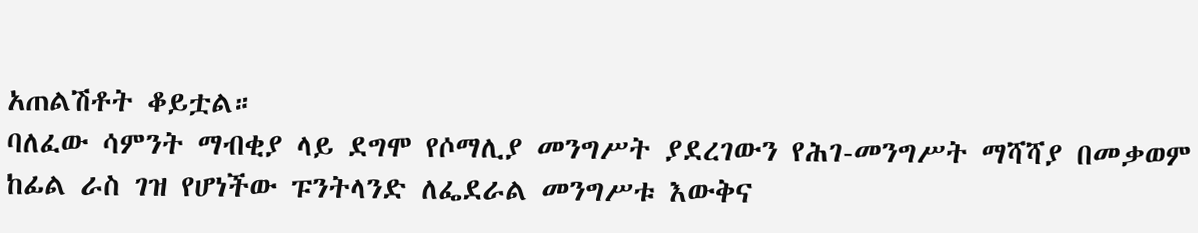አጠልሽቶት ቆይቷል።
ባለፈው ሳምንት ማብቂያ ላይ ደግሞ የሶማሊያ መንግሥት ያደረገውን የሕገ-መንግሥት ማሻሻያ በመቃወም ከፊል ራስ ገዝ የሆነችው ፑንትላንድ ለፌደራል መንግሥቱ እውቅና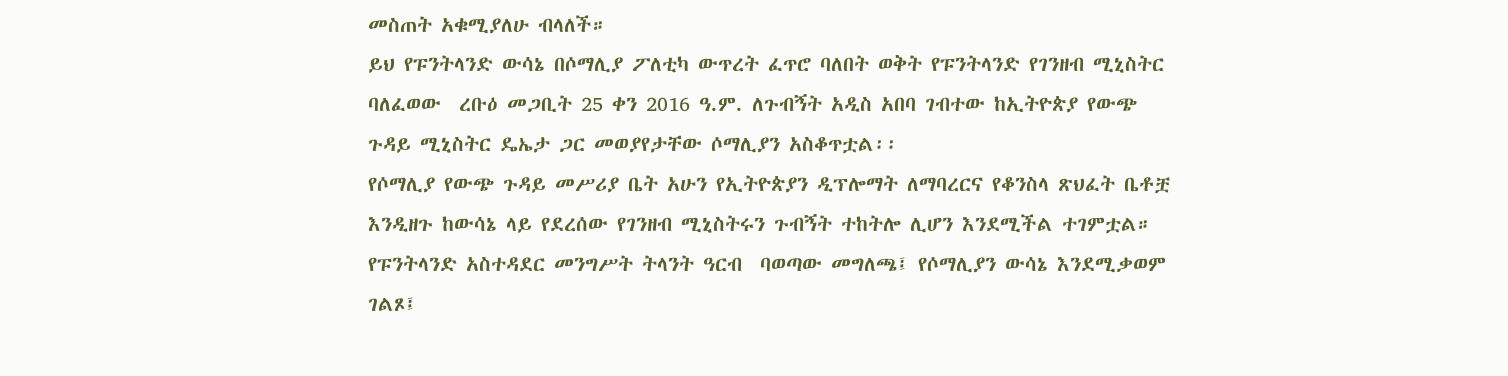መስጠት አቁሚያለሁ ብላለች።
ይህ የፑንትላንድ ውሳኔ በሶማሊያ ፖለቲካ ውጥረት ፈጥሮ ባለበት ወቅት የፑንትላንድ የገንዘብ ሚኒስትር ባለፈወው  ረቡዕ መጋቢት 25 ቀን 2016 ዓ.ም. ለጉብኝት አዲስ አበባ ገብተው ከኢትዮጵያ የውጭ ጉዳይ ሚኒስትር ዴኤታ ጋር መወያየታቸው ሶማሊያን አስቆጥቷል፡፡
የሶማሊያ የውጭ ጉዳይ መሥሪያ ቤት አሁን የኢትዮጵያን ዲፕሎማት ለማባረርና የቆንስላ ጽህፈት ቤቶቿ እንዲዘጉ ከውሳኔ ላይ የደረሰው የገንዘብ ሚኒስትሩን ጉብኝት ተከትሎ ሊሆን እንደሚችል ተገምቷል።
የፑንትላንድ አስተዳደር መንግሥት ትላንት ዓርብ  ባወጣው መግለጫ፤ የሶማሊያን ውሳኔ እንደሚቃወም ገልጾ፤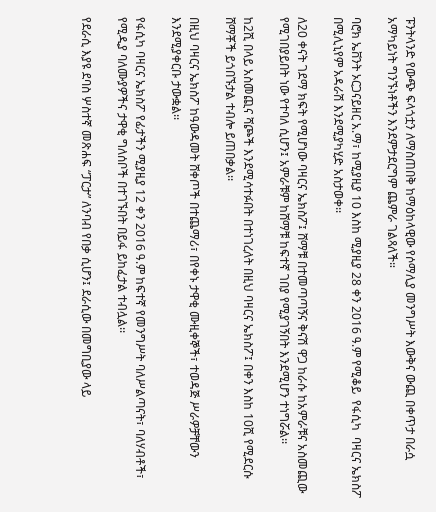ፑንትላንድ የውጭ ፍላጎቷን ለማስጠበቅ ከማዕከላዊው የሶማሊያ መንግሥት እውቅና ውጪ በቀጥታ በራሷ አማካይነት ግንኙነቶችን እንደምታደርግም ጨምራ ገልጻለች።

ባሮክ ኤቨንት ኦርጋናይዘር አ.ማ፣ ከሚያዚያ 10 እስከ ሚያዚያ 28 ቀን 2016 ዓ.ም የሚቆይ  የፋሲካ  ባዛርና ኤክስፖ በሚሊኒየም አዳራሽ እንደሚያካሂድ አስታወቀ፡፡

ለ20 ቀናት ገደማ ክፍት የሚሆነው ባዛርና ኤክስፖ፤ ሸማቹ በተመጣጣኝና ቅናሽ ዋጋ ከራሱ ከአምራቹና አስመጪው የሚገበያይበት ነው የተባለ ሲሆን፤ አምራቹም ከሸማቹ ከፍተኛ ገበያ የሚያገኝበት እንደሚሆን ተነግሯል፡፡

ከ2ሺ በላይ አስመጪና ሻጮች እንደሚሳተፉበት በተነገረለት በዚህ ባዛርና ኤክስፖ፤ በቀን እስከ 10ሺ የሚደርሱ ሸማቾች ይጎበኙታል ተብሎ ይጠበቃል፡፡

በዚህ ባዛርና ኤክስፖ ከዓውዳመት ሸቀጦች በተጨማሪ፣ በየቀኑ ታዋቂ ሙዚቀኞች፣ ተወዳጅ ሥራዎቻቸውን እንደሚያቀርቡ ታውቋል፡፡

የፋሲካ ባዛርና ኤክስፖ የፊታችን ሚያዚያ 12 ቀን 2016 ዓ.ም ከፍተኛ የመንግሥት ባለሥልጣናት፣ ባለሃብቶች፣ የሚዲያ ባለሙያዎችና ታዋቂ ግለሰቦች በተገኙበት በይፋ ይከፈታል ተብሏል፡፡

የደራሲ እያዩ ደባስ ሦስተኛ መጽሐፍ “ፓርታ” ለንባብ የበቃ ሲሆን፤ ደራሲው በመግቢያው ላይ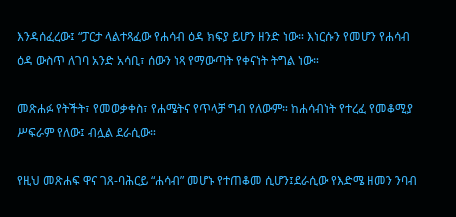እንዳሰፈረው፤ “ፓርታ ላልተጻፈው የሐሳብ ዕዳ ክፍያ ይሆን ዘንድ ነው። እነርሱን የመሆን የሐሳብ ዕዳ ውስጥ ለገባ አንድ አሳቢ፣ ሰውን ነጻ የማውጣት የቀናነት ትግል ነው።

መጽሐፉ የትችት፣ የመወቃቀስ፣ የሐሜትና የጥላቻ ግብ የለውም። ከሐሳብነት የተረፈ የመቆሚያ ሥፍራም የለው፤ ብሏል ደራሲው።

የዚህ መጽሐፍ ዋና ገጸ-ባሕርይ “ሐሳብ” መሆኑ የተጠቆመ ሲሆን፤ደራሲው የእድሜ ዘመን ንባብ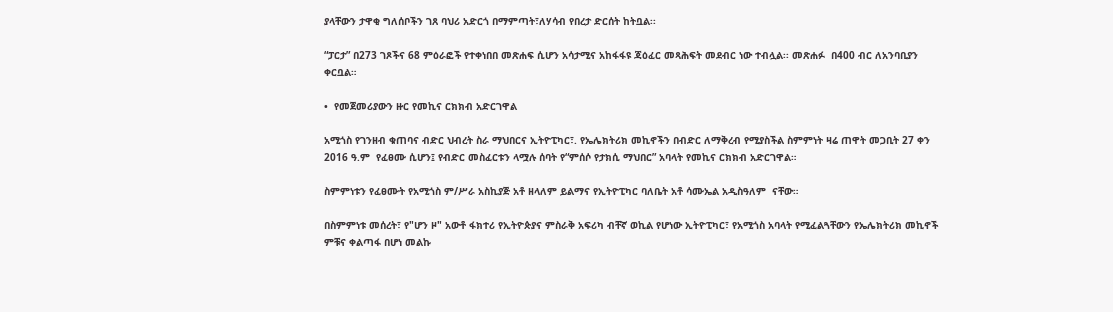ያላቸውን ታዋቂ ግለሰቦችን ገጸ ባህሪ አድርጎ በማምጣት፣ለሃሳብ የበረታ ድርሰት ከትቧል፡፡

“ፓርታ” በ273 ገጾችና 68 ምዕራፎች የተቀነበበ መጽሐፍ ሲሆን አሳታሚና አከፋፋዩ ጃዕፈር መጻሕፍት መደብር ነው ተብሏል፡፡ መጽሐፉ  በ400 ብር ለአንባቢያን ቀርቧል።

•  የመጀመሪያውን ዙር የመኪና ርክክብ አድርገዋል

አሚጎስ የገንዘብ ቁጠባና ብድር ህብረት ስራ ማህበርና ኢትዮፒካር፣. የኤሌክትሪክ መኪኖችን በብድር ለማቅረብ የሚያስችል ስምምነት ዛሬ ጠዋት መጋቢት 27 ቀን 2016 ዓ.ም  የፈፀሙ ሲሆን፤ የብድር መስፈርቱን ላሟሉ ሰባት የ“ምሰሶ የታክሲ ማህበር” አባላት የመኪና ርክክብ አድርገዋል።

ስምምነቱን የፈፀሙት የአሚጎስ ም/ሥራ አስኪያጅ አቶ ዘላለም ይልማና የኢትዮፒካር ባለቤት አቶ ሳሙኤል አዲስዓለም  ናቸው።

በስምምነቱ መሰረት፣ የ"ሆን ዞ" አውቶ ፋክተሪ የኢትዮጵያና ምስራቅ አፍሪካ ብቸኛ ወኪል የሆነው ኢትዮፒካር፣ የአሚጎስ አባላት የሚፈልጓቸውን የኤሌክትሪክ መኪኖች ምቹና ቀልጣፋ በሆነ መልኩ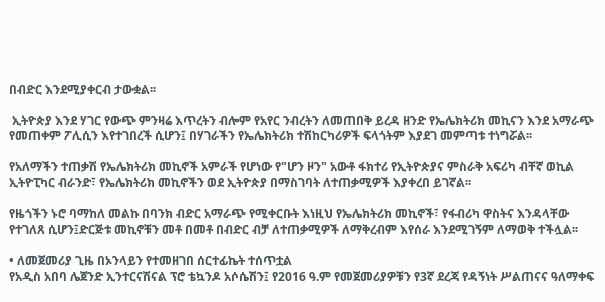በብድር እንደሚያቀርብ ታውቋል፡፡

 ኢትዮጵያ እንደ ሃገር የውጭ ምንዛሬ እጥረትን ብሎም የአየር ንብረትን ለመጠበቅ ይረዳ ዘንድ የኤሌክትሪክ መኪናን እንደ አማራጭ የመጠቀም ፖሊሲን እየተገበረች ሲሆን፤ በሃገራችን የኤሌክትሪክ ተሽከርካሪዎች ፍላጎትም እያደገ መምጣቱ ተነግሯል፡፡

የአለማችን ተጠቃሽ የኤሌክትሪክ መኪኖች አምራች የሆነው የ"ሆን ዞን" አውቶ ፋክተሪ የኢትዮጵያና ምስራቅ አፍሪካ ብቸኛ ወኪል ኢትዮፒካር ብራንድ፣ የኤሌክትሪክ መኪኖችን ወደ ኢትዮጵያ በማስገባት ለተጠቃሚዎች እያቀረበ ይገኛል፡፡

የዜጎችን ኑሮ ባማከለ መልኩ በባንክ ብድር አማራጭ የሚቀርቡት እነዚህ የኤሌክትሪክ መኪኖች፣ የፋብሪካ ዋስትና እንዳላቸው የተገለጸ ሲሆን፤ድርጅቱ መኪኖቹን መቶ በመቶ በብድር ብቻ ለተጠቃሚዎች ለማቅረብም እየሰራ እንደሚገኝም ለማወቅ ተችሏል፡፡

• ለመጀመሪያ ጊዜ በኦንላይን የተመዘገበ ሰርተፊኬት ተሰጥቷል
የአዲስ አበባ ሌጀንድ ኢንተርናሽናል ፕሮ ቴኳንዶ አሶሴሽን፤ የ2016 ዓ.ም የመጀመሪያዎቹን የ3ኛ ደረጃ የዳኝነት ሥልጠናና ዓለማቀፍ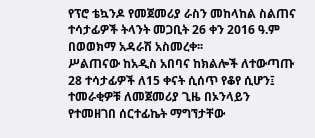የፕሮ ቴኳንዶ የመጀመሪያ ራስን መከላከል ስልጠና ተሳታፊዎች ትላንት መጋቢት 26 ቀን 2016 ዓ.ም በወወክማ አዳራሽ አስመረቀ፡፡
ሥልጠናው ከአዲስ አበባና ከክልሎች ለተውጣጡ 28 ተሳታፊዎች ለ15 ቀናት ሲሰጥ የቆየ ሲሆን፤ ተመራቂዎቹ ለመጀመሪያ ጊዜ በኦንላይን የተመዘገበ ሰርተፊኬት ማግኘታቸው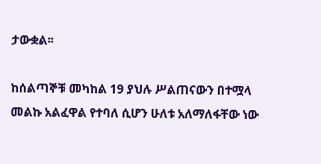ታውቋል፡፡

ከሰልጣኞቹ መካከል 19 ያህሉ ሥልጠናውን በተሟላ መልኩ አልፈዋል የተባለ ሲሆን ሁለቱ አለማለፋቸው ነው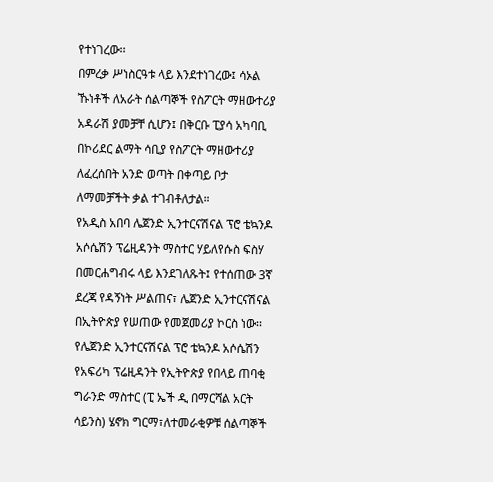የተነገረው፡፡
በምረቃ ሥነስርዓቱ ላይ እንደተነገረው፤ ሳኦል ኹነቶች ለአራት ሰልጣኞች የስፖርት ማዘውተሪያ አዳራሽ ያመቻቸ ሲሆን፤ በቅርቡ ፒያሳ አካባቢ በኮሪደር ልማት ሳቢያ የስፖርት ማዘውተሪያ ለፈረሰበት አንድ ወጣት በቀጣይ ቦታ ለማመቻችት ቃል ተገብቶለታል።
የአዲስ አበባ ሌጀንድ ኢንተርናሽናል ፕሮ ቴኳንዶ አሶሴሽን ፕሬዚዳንት ማስተር ሃይለየሱስ ፍስሃ በመርሐግብሩ ላይ እንደገለጹት፤ የተሰጠው 3ኛ ደረጃ የዳኝነት ሥልጠና፣ ሌጀንድ ኢንተርናሽናል በኢትዮጵያ የሠጠው የመጀመሪያ ኮርስ ነው፡፡
የሌጀንድ ኢንተርናሽናል ፕሮ ቴኳንዶ አሶሴሽን የአፍሪካ ፕሬዚዳንት የኢትዮጵያ የበላይ ጠባቂ ግራንድ ማስተር (ፒ ኤች ዲ በማርሻል አርት ሳይንስ) ሄኖክ ግርማ፣ለተመራቂዎቹ ሰልጣኞች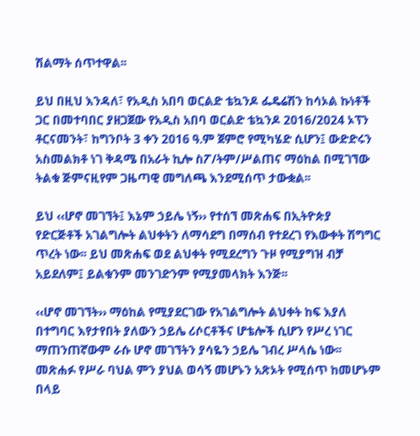ሽልማት ሰጥተዋል፡፡

ይህ በዚህ እንዳለ፣ የአዲስ አበባ ወርልድ ቴኳንዶ ፌዴሬሽን ከሳኦል ኩነቶች ጋር በመተባበር ያዘጋጀው የአዲስ አበባ ወርልድ ቴኳንዶ 2016/2024 ኦፕን ቶርናመንት፣ ከግንቦት 3 ቀን 2016 ዓ.ም ጀምሮ የሚካሄድ ሲሆን፤ ውድድሩን አስመልክቶ ነገ ቅዳሜ በአራት ኪሎ ስፖ/ትም/ሥልጠና ማዕከል በሚገኘው ትልቁ ጅምናዚየም ጋዜጣዊ መግለጫ እንደሚሰጥ ታውቋል፡፡

ይህ ‹‹ሆኖ መገኘት፤ እኔም ኃይሌ ነኝ›› የተሰኘ መጽሐፍ በኢትዮጵያ የድርጅቶች አገልግሎት ልህቀትን ለማሳደግ በማሰብ የተደረገ የእውቀት ሽግግር ጥረት ነው፡፡ ይህ መጽሐፍ ወደ ልህቀት የሚደረግን ጉዞ የሚያግዝ ብቻ አይደለም፤ ይልቁንም መንገድንም የሚያመላክት እንጅ፡፡

‹‹ሆኖ መገኘት›› ማዕከል የሚያደርገው የአገልግሎት ልህቀት ከፍ እያለ በተግባር እየታየበት ያለውን ኃይሌ ሪሶርቶችና ሆቴሎች ሲሆን የሥረ ነገር ማጠንጠኛውም ራሱ ሆኖ መገኘትን ያሳዬን ኃይሌ ገብረ ሥላሴ ነው፡፡ መጽሐፉ የሥራ ባህል ምን ያህል ወሳኝ መሆኑን አጽኦት የሚሰጥ ከመሆኑም በላይ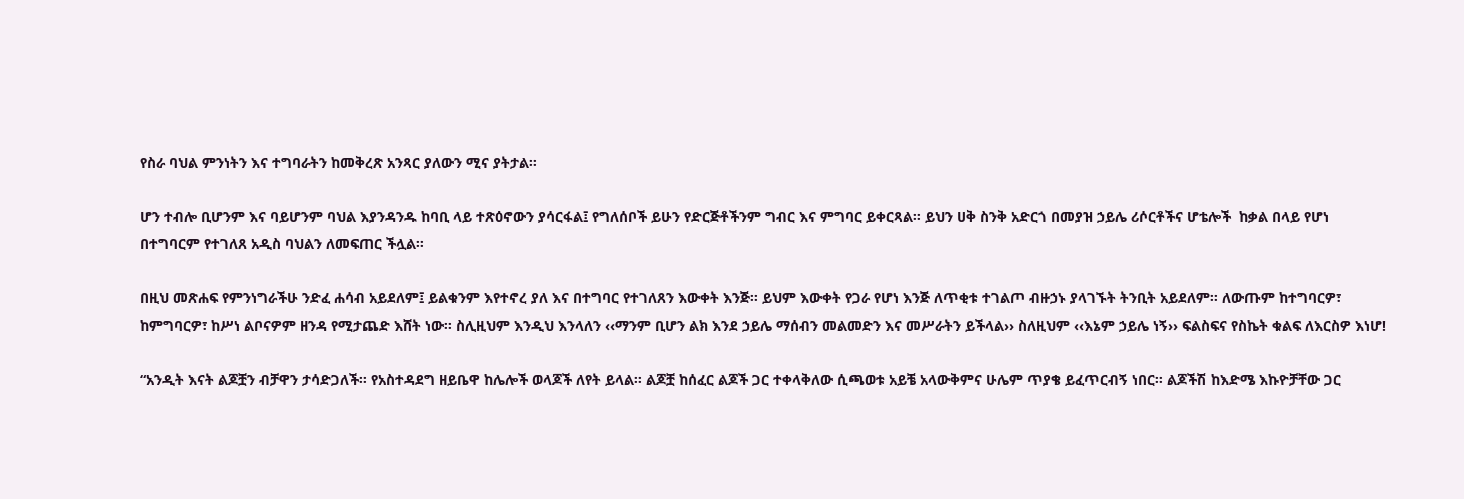የስራ ባህል ምንነትን እና ተግባራትን ከመቅረጽ አንጻር ያለውን ሚና ያትታል፡፡

ሆን ተብሎ ቢሆንም እና ባይሆንም ባህል እያንዳንዱ ከባቢ ላይ ተጽዕኖውን ያሳርፋል፤ የግለሰቦች ይሁን የድርጅቶችንም ግብር እና ምግባር ይቀርጻል፡፡ ይህን ሀቅ ስንቅ አድርጎ በመያዝ ኃይሌ ሪሶርቶችና ሆቴሎች  ከቃል በላይ የሆነ በተግባርም የተገለጸ አዲስ ባህልን ለመፍጠር ችሏል፡፡

በዚህ መጽሐፍ የምንነግራችሁ ንድፈ ሐሳብ አይደለም፤ ይልቁንም እየተኖረ ያለ እና በተግባር የተገለጸን እውቀት እንጅ፡፡ ይህም እውቀት የጋራ የሆነ እንጅ ለጥቂቱ ተገልጦ ብዙኃኑ ያላገኙት ትንቢት አይደለም፡፡ ለውጡም ከተግባርዎ፣ ከምግባርዎ፣ ከሥነ ልቦናዎም ዘንዳ የሚታጨድ እሸት ነው፡፡ ስሊዚህም እንዲህ እንላለን ‹‹ማንም ቢሆን ልክ እንደ ኃይሌ ማሰብን መልመድን እና መሥራትን ይችላል›› ስለዚህም ‹‹እኔም ኃይሌ ነኝ›› ፍልስፍና የስኬት ቁልፍ ለእርስዎ እነሆ!

“አንዲት እናት ልጆቿን ብቻዋን ታሳድጋለች፡፡ የአስተዳደግ ዘይቤዋ ከሌሎች ወላጆች ለየት ይላል፡፡ ልጆቿ ከሰፈር ልጆች ጋር ተቀላቅለው ሲጫወቱ አይቼ አላውቅምና ሁሌም ጥያቄ ይፈጥርብኝ ነበር፡፡ ልጆችሽ ከእድሜ እኩዮቻቸው ጋር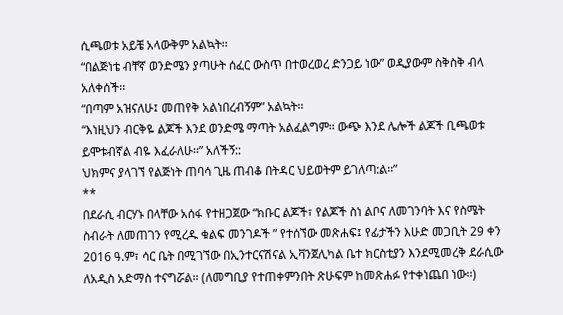ሲጫወቱ አይቼ አላውቅም አልኳት፡፡
“በልጅነቴ ብቸኛ ወንድሜን ያጣሁት ሰፈር ውስጥ በተወረወረ ድንጋይ ነው” ወዲያውም ስቅስቅ ብላ አለቀሰች፡፡
“በጣም አዝናለሁ፤ መጠየቅ አልነበረብኝም” አልኳት፡፡
“እነዚህን ብርቅዬ ልጆች እንደ ወንድሜ ማጣት አልፈልግም፡፡ ውጭ እንደ ሌሎች ልጆች ቢጫወቱ ይሞቱብኛል ብዬ እፈራለሁ፡፡” አለችኝ::
ህክምና ያላገኘ የልጅነት ጠባሳ ጊዜ ጠብቆ በትዳር ህይወትም ይገለጣ:ል፡፡”
**
በደራሲ ብርሃኑ በላቸው አሰፋ የተዘጋጀው “ክቡር ልጆች፣ የልጆች ስነ ልቦና ለመገንባት እና የስሜት ስብራት ለመጠገን የሚረዱ ቁልፍ መንገዶች ” የተሰኘው መጽሐፍ፤ የፊታችን እሁድ መጋቢት 29 ቀን 2016 ዓ.ም፣ ሳር ቤት በሚገኘው በኢንተርናሽናል ኢቫንጀሊካል ቤተ ክርስቲያን እንደሚመረቅ ደራሲው ለአዲስ አድማስ ተናግሯል፡፡ (ለመግቢያ የተጠቀምንበት ጽሁፍም ከመጽሐፉ የተቀነጨበ ነው፡፡)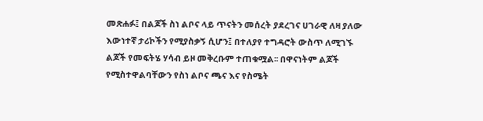መጽሐፉ፤ በልጆች ስነ ልቦና ላይ ጥናትን መሰረት ያደረገና ሀገራዊ ለዛ ያለው እውነተኛ ታሪኮችን የሚያስቃኝ ሲሆን፤ በተለያየ ተግዳሮት ውስጥ ለሚገኙ ልጆች የመፍትሄ ሃሳብ ይዞ መቅረቡም ተጠቁሟል፡፡ በዋናነትም ልጆች የሚስተዋልባቸውን የስነ ልቦና ጫና እና የስሜት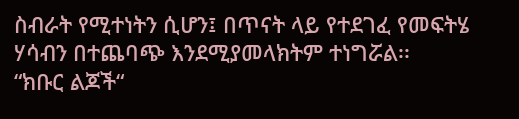ስብራት የሚተነትን ሲሆን፤ በጥናት ላይ የተደገፈ የመፍትሄ ሃሳብን በተጨባጭ እንደሚያመላክትም ተነግሯል፡፡
“ክቡር ልጆች“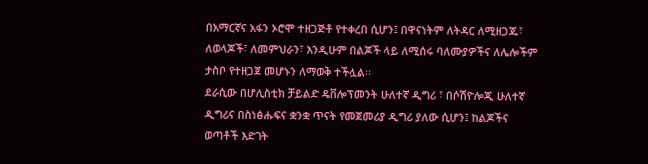በአማርኛና አፋን ኦሮሞ ተዘጋጅቶ የተቀረበ ሲሆን፤ በዋናነትም ለትዳር ለሚዘጋጁ፣ ለወላጆች፣ ለመምህራን፣ እንዲሁም በልጆች ላይ ለሚሰሩ ባለሙያዎችና ለሌሎችም ታስቦ የተዘጋጀ መሆኑን ለማወቅ ተችሏል፡፡
ደራሲው በሆሊስቲክ ቻይልድ ዴቨሎፕመንት ሁለተኛ ዲግሪ ፣ በሶሽዮሎጂ ሁለተኛ ዲግሪና በስነፅሑፍና ቋንቋ ጥናት የመጀመሪያ ዲግሪ ያለው ሲሆን፤ ከልጆችና ወጣቶች እድገት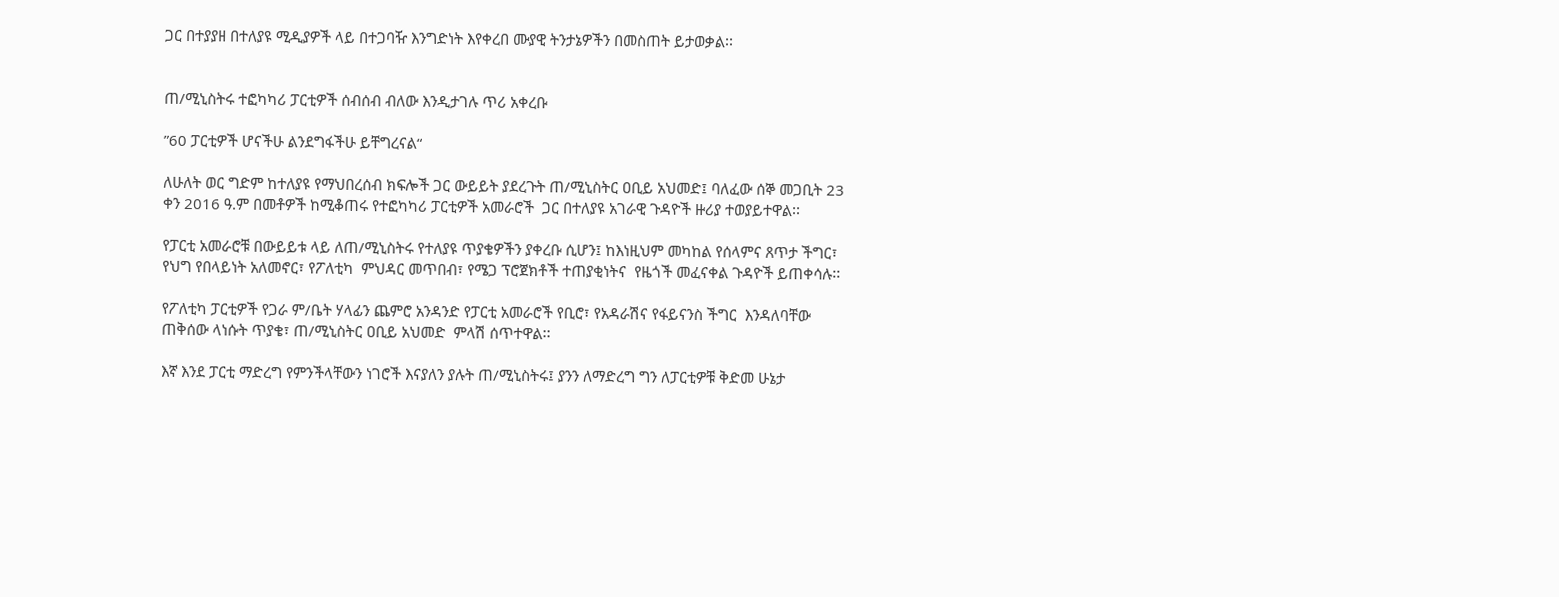ጋር በተያያዘ በተለያዩ ሚዲያዎች ላይ በተጋባዥ እንግድነት እየቀረበ ሙያዊ ትንታኔዎችን በመስጠት ይታወቃል፡፡


ጠ/ሚኒስትሩ ተፎካካሪ ፓርቲዎች ሰብሰብ ብለው እንዲታገሉ ጥሪ አቀረቡ

”60 ፓርቲዎች ሆናችሁ ልንደግፋችሁ ይቸግረናል“

ለሁለት ወር ግድም ከተለያዩ የማህበረሰብ ክፍሎች ጋር ውይይት ያደረጉት ጠ/ሚኒስትር ዐቢይ አህመድ፤ ባለፈው ሰኞ መጋቢት 23 ቀን 2016 ዓ.ም በመቶዎች ከሚቆጠሩ የተፎካካሪ ፓርቲዎች አመራሮች  ጋር በተለያዩ አገራዊ ጉዳዮች ዙሪያ ተወያይተዋል፡፡

የፓርቲ አመራሮቹ በውይይቱ ላይ ለጠ/ሚኒስትሩ የተለያዩ ጥያቄዎችን ያቀረቡ ሲሆን፤ ከእነዚህም መካከል የሰላምና ጸጥታ ችግር፣ የህግ የበላይነት አለመኖር፣ የፖለቲካ  ምህዳር መጥበብ፣ የሜጋ ፕሮጀክቶች ተጠያቂነትና  የዜጎች መፈናቀል ጉዳዮች ይጠቀሳሉ፡፡

የፖለቲካ ፓርቲዎች የጋራ ም/ቤት ሃላፊን ጨምሮ አንዳንድ የፓርቲ አመራሮች የቢሮ፣ የአዳራሽና የፋይናንስ ችግር  እንዳለባቸው ጠቅሰው ላነሱት ጥያቄ፣ ጠ/ሚኒስትር ዐቢይ አህመድ  ምላሽ ሰጥተዋል፡፡

እኛ እንደ ፓርቲ ማድረግ የምንችላቸውን ነገሮች እናያለን ያሉት ጠ/ሚኒስትሩ፤ ያንን ለማድረግ ግን ለፓርቲዎቹ ቅድመ ሁኔታ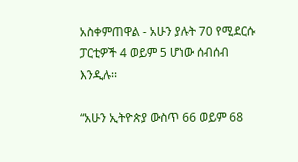አስቀምጠዋል - አሁን ያሉት 70 የሚደርሱ ፓርቲዎች 4 ወይም 5 ሆነው ሰብሰብ እንዲሉ፡፡

“አሁን ኢትዮጵያ ውስጥ 66 ወይም 68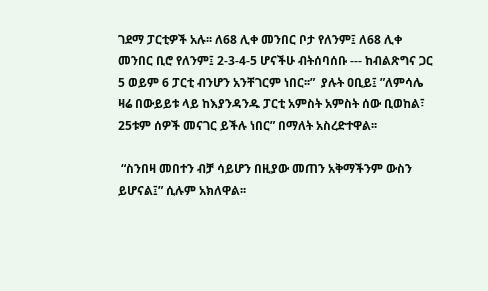ገደማ ፓርቲዎች አሉ፡፡ ለ68 ሊቀ መንበር ቦታ የለንም፤ ለ68 ሊቀ መንበር ቢሮ የለንም፤ 2-3-4-5 ሆናችሁ ብትሰባሰቡ --- ከብልጽግና ጋር 5 ወይም 6 ፓርቲ ብንሆን አንቸገርም ነበር፡፡”  ያሉት ዐቢይ፤ ”ለምሳሌ ዛሬ በውይይቱ ላይ ከእያንዳንዱ ፓርቲ አምስት አምስት ሰው ቢወከል፣ 25ቱም ሰዎች መናገር ይችሉ ነበር” በማለት አስረድተዋል፡፡

 “ስንበዛ መበተን ብቻ ሳይሆን በዚያው መጠን አቅማችንም ውስን ይሆናል፤” ሲሉም አክለዋል፡፡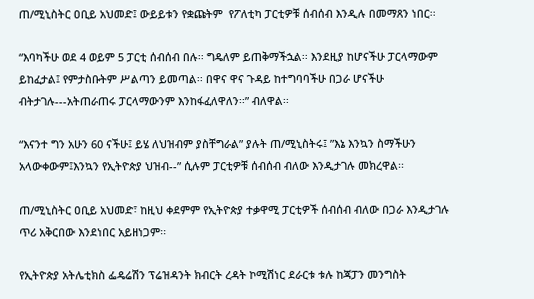ጠ/ሚኒስትር ዐቢይ አህመድ፤ ውይይቱን የቋጩትም  የፖለቲካ ፓርቲዎቹ ሰብሰብ እንዲሉ በመማጸን ነበር፡፡

“እባካችሁ ወደ 4 ወይም 5 ፓርቲ ሰብሰብ በሉ፡፡ ግዴለም ይጠቅማችኋል፡፡ እንደዚያ ከሆናችሁ ፓርላማውም ይከፈታል፤ የምታስቡትም ሥልጣን ይመጣል፡፡ በዋና ዋና ጉዳይ ከተግባባችሁ በጋራ ሆናችሁ ብትታገሉ---አትጠራጠሩ ፓርላማውንም እንከፋፈለዋለን፡፡” ብለዋል፡፡

“እናንተ ግን አሁን 60 ናችሁ፤ ይሄ ለህዝብም ያስቸግራል” ያሉት ጠ/ሚኒስትሩ፤ ”እኔ እንኳን ስማችሁን አላውቀውም፤እንኳን የኢትዮጵያ ህዝብ--” ሲሉም ፓርቲዎቹ ሰብሰብ ብለው እንዲታገሉ መክረዋል፡፡

ጠ/ሚኒስትር ዐቢይ አህመድ፣ ከዚህ ቀደምም የኢትዮጵያ ተቃዋሚ ፓርቲዎች ሰብሰብ ብለው በጋራ እንዲታገሉ ጥሪ አቅርበው እንደነበር አይዘነጋም፡፡

የኢትዮጵያ አትሌቲክስ ፌዴሬሽን ፕሬዝዳንት ክብርት ረዳት ኮሚሽነር ደራርቱ ቱሉ ከጃፓን መንግስት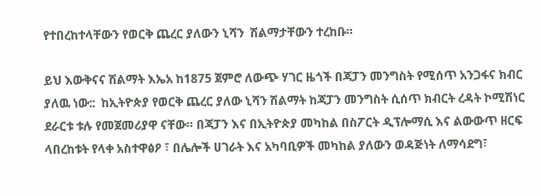የተበረከተላቸውን የወርቅ ጨረር ያለውን ኒሻን  ሽልማታቸውን ተረከቡ።

ይህ እውቅናና ሽልማት እኤአ ከ1875 ጀምሮ ለውጭ ሃገር ዜጎች በጃፓን መንግስት የሚሰጥ አንጋፋና ክብር ያለዉ ነው::  ከኢትዮጵያ የወርቅ ጨረር ያለው ኒሻን ሽልማት ከጃፓን መንግስት ሲሰጥ ክብርት ረዳት ኮሚሽነር ደራርቱ ቱሉ የመጀመሪያዋ ናቸው። በጃፓን እና በኢትዮጵያ መካከል በስፖርት ዲፕሎማሲ እና ልውውጥ ዘርፍ ላበረከቱት የላቀ አስተዋፅዖ ፣ በሌሎች ሀገራት እና አካባቢዎች መካከል ያለውን ወዳጅነት ለማሳደግ፣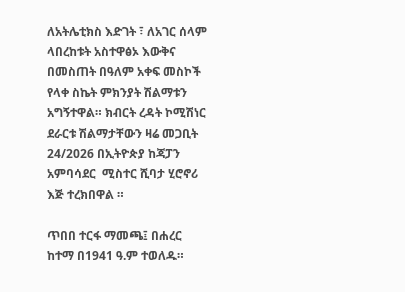ለአትሌቲክስ እድገት ፣ ለአገር ሰላም ላበረከቱት አስተዋፅኦ እውቅና በመስጠት በዓለም አቀፍ መስኮች የላቀ ስኬት ምክንያት ሽልማቱን አግኝተዋል። ክብርት ረዳት ኮሚሽነር ደራርቱ ሽልማታቸውን ዛሬ መጋቢት 24/2026 በኢትዮጵያ ከጃፓን አምባሳደር  ሚስተር ሺባታ ሂሮኖሪ እጅ ተረክበዋል ።

ጥበበ ተርፋ ማመጫ፤ በሐረር ከተማ በ1941 ዓ.ም ተወለዱ።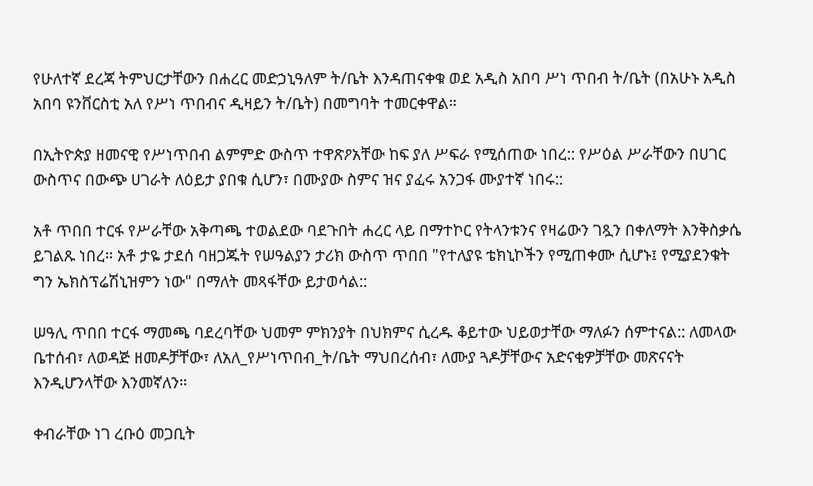የሁለተኛ ደረጃ ትምህርታቸውን በሐረር መድኃኒዓለም ት/ቤት እንዳጠናቀቁ ወደ አዲስ አበባ ሥነ ጥበብ ት/ቤት (በአሁኑ አዲስ አበባ ዩንቨርስቲ አለ የሥነ ጥበብና ዲዛይን ት/ቤት) በመግባት ተመርቀዋል።

በኢትዮጵያ ዘመናዊ የሥነጥበብ ልምምድ ውስጥ ተዋጽዖአቸው ከፍ ያለ ሥፍራ የሚሰጠው ነበረ:: የሥዕል ሥራቸውን በሀገር ውስጥና በውጭ ሀገራት ለዕይታ ያበቁ ሲሆን፣ በሙያው ስምና ዝና ያፈሩ አንጋፋ ሙያተኛ ነበሩ::

አቶ ጥበበ ተርፋ የሥራቸው አቅጣጫ ተወልደው ባደጉበት ሐረር ላይ በማተኮር የትላንቱንና የዛሬውን ገጿን በቀለማት እንቅስቃሴ ይገልጹ ነበረ። አቶ ታዬ ታደሰ ባዘጋጁት የሠዓልያን ታሪክ ውስጥ ጥበበ "የተለያዩ ቴክኒኮችን የሚጠቀሙ ሲሆኑ፤ የሚያደንቁት ግን ኤክስፕሬሽኒዝምን ነው" በማለት መጻፋቸው ይታወሳል::

ሠዓሊ ጥበበ ተርፋ ማመጫ ባደረባቸው ህመም ምክንያት በህክምና ሲረዱ ቆይተው ህይወታቸው ማለፉን ሰምተናል:: ለመላው ቤተሰብ፣ ለወዳጅ ዘመዶቻቸው፣ ለአለ_የሥነጥበብ_ት/ቤት ማህበረሰብ፣ ለሙያ ጓዶቻቸውና አድናቂዎቻቸው መጽናናት እንዲሆንላቸው እንመኛለን።

ቀብራቸው ነገ ረቡዕ መጋቢት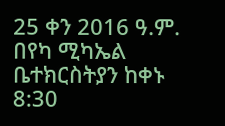25 ቀን 2016 ዓ.ም. በየካ ሚካኤል ቤተክርስትያን ከቀኑ 8:30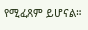የሚፈጸም ይሆናል።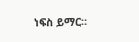ነፍስ ይማር።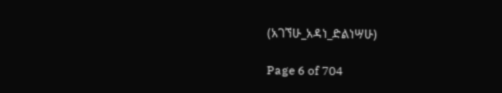(አገኘሁ_አዳነ_ድልነሣሁ)

Page 6 of 704